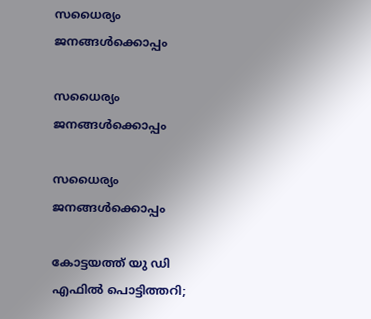സധൈര്യം ജനങ്ങൾക്കൊപ്പം

സധൈര്യം ജനങ്ങൾക്കൊപ്പം

സധൈര്യം ജനങ്ങൾക്കൊപ്പം

കോട്ടയത്ത് യു ഡി എഫില്‍ പൊട്ടിത്തറി;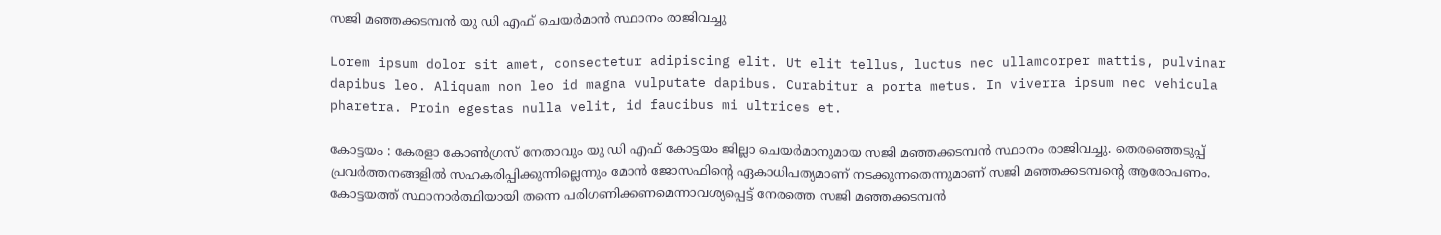സജി മഞ്ഞക്കടമ്പന്‍ യു ഡി എഫ് ചെയര്‍മാന്‍ സ്ഥാനം രാജിവച്ചു

Lorem ipsum dolor sit amet, consectetur adipiscing elit. Ut elit tellus, luctus nec ullamcorper mattis, pulvinar dapibus leo. Aliquam non leo id magna vulputate dapibus. Curabitur a porta metus. In viverra ipsum nec vehicula pharetra. Proin egestas nulla velit, id faucibus mi ultrices et.

കോട്ടയം : കേരളാ കോണ്‍ഗ്രസ് നേതാവും യു ഡി എഫ് കോട്ടയം ജില്ലാ ചെയര്‍മാനുമായ സജി മഞ്ഞക്കടമ്പന്‍ സ്ഥാനം രാജിവച്ചു. തെരഞ്ഞെടുപ്പ് പ്രവര്‍ത്തനങ്ങളില്‍ സഹകരിപ്പിക്കുന്നില്ലെന്നും മോന്‍ ജോസഫിന്റെ ഏകാധിപത്യമാണ് നടക്കുന്നതെന്നുമാണ് സജി മഞ്ഞക്കടമ്പന്റെ ആരോപണം. കോട്ടയത്ത് സ്ഥാനാര്‍ത്ഥിയായി തന്നെ പരിഗണിക്കണമെന്നാവശ്യപ്പെട്ട് നേരത്തെ സജി മഞ്ഞക്കടമ്പന്‍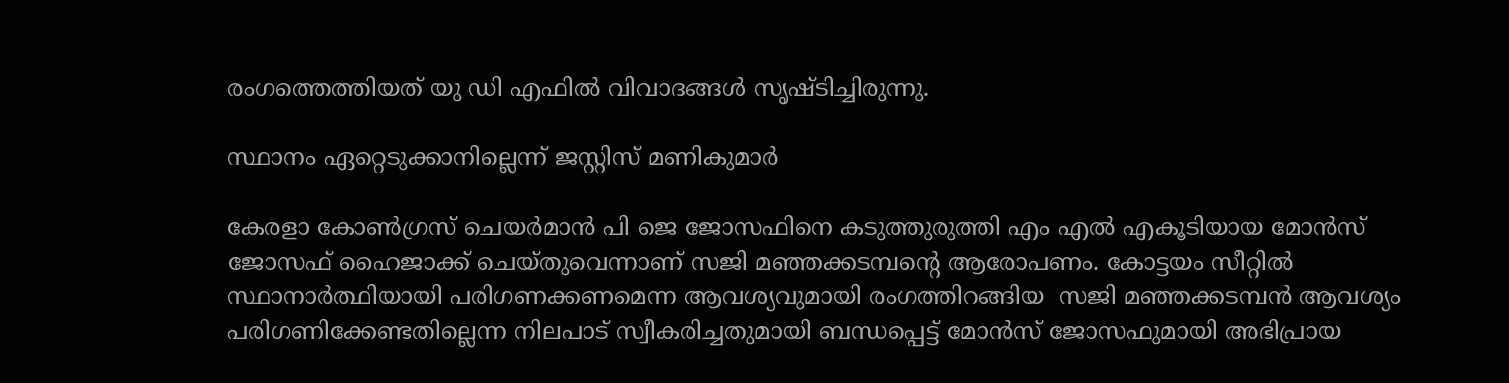രംഗത്തെത്തിയത് യു ഡി എഫില്‍ വിവാദങ്ങള്‍ സൃഷ്ടിച്ചിരുന്നു.

സ്ഥാനം ഏറ്റെടുക്കാനില്ലെന്ന് ജസ്റ്റിസ് മണികുമാര്‍

കേരളാ കോണ്‍ഗ്രസ് ചെയര്‍മാന്‍ പി ജെ ജോസഫിനെ കടുത്തുരുത്തി എം എല്‍ എകൂടിയായ മോന്‍സ് ജോസഫ് ഹൈജാക്ക് ചെയ്തുവെന്നാണ് സജി മഞ്ഞക്കടമ്പന്റെ ആരോപണം. കോട്ടയം സീറ്റില്‍ സ്ഥാനാര്‍ത്ഥിയായി പരിഗണക്കണമെന്ന ആവശ്യവുമായി രംഗത്തിറങ്ങിയ  സജി മഞ്ഞക്കടമ്പന്‍ ആവശ്യം പരിഗണിക്കേണ്ടതില്ലെന്ന നിലപാട് സ്വീകരിച്ചതുമായി ബന്ധപ്പെട്ട് മോന്‍സ് ജോസഫുമായി അഭിപ്രായ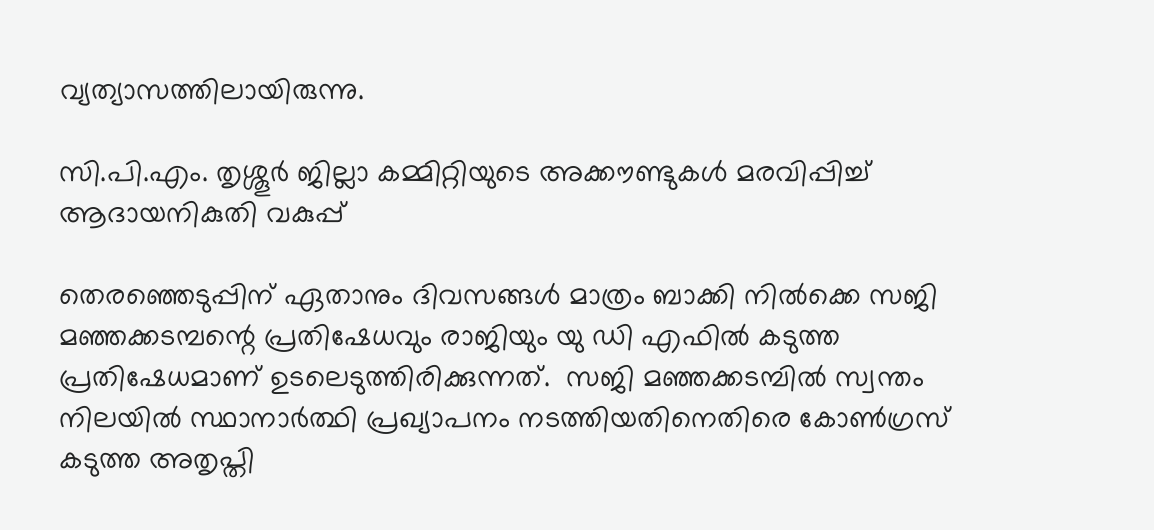വ്യത്യാസത്തിലായിരുന്നു.

സി.പി.എം. തൃശ്ശൂര്‍ ജില്ലാ കമ്മിറ്റിയുടെ അക്കൗണ്ടുകള്‍ മരവിപ്പിച്ച് ആദായനികുതി വകുപ്പ്

തെരഞ്ഞെടുപ്പിന് ഏതാനും ദിവസങ്ങള്‍ മാത്രം ബാക്കി നില്‍ക്കെ സജി മഞ്ഞക്കടമ്പന്റെ പ്രതിഷേധവും രാജിയും യു ഡി എഫില്‍ കടുത്ത പ്രതിഷേധമാണ് ഉടലെടുത്തിരിക്കുന്നത്.  സജി മഞ്ഞക്കടമ്പില്‍ സ്വന്തം നിലയില്‍ സ്ഥാനാര്‍ത്ഥി പ്രഖ്യാപനം നടത്തിയതിനെതിരെ കോണ്‍ഗ്രസ് കടുത്ത അതൃപ്തി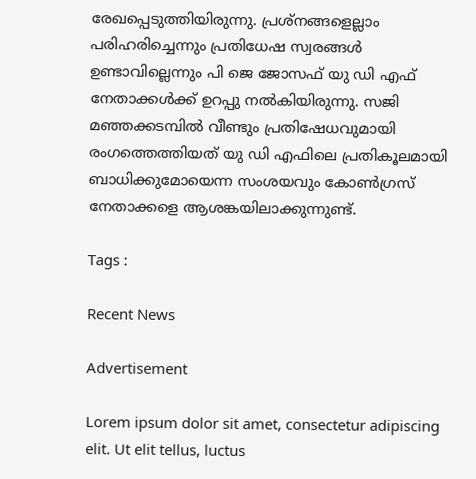രേഖപ്പെടുത്തിയിരുന്നു. പ്രശ്‌നങ്ങളെല്ലാം പരിഹരിച്ചെന്നും പ്രതിധേഷ സ്വരങ്ങള്‍ ഉണ്ടാവില്ലെന്നും പി ജെ ജോസഫ് യു ഡി എഫ് നേതാക്കള്‍ക്ക് ഉറപ്പു നല്‍കിയിരുന്നു. സജി മഞ്ഞക്കടമ്പില്‍ വീണ്ടും പ്രതിഷേധവുമായി രംഗത്തെത്തിയത് യു ഡി എഫിലെ പ്രതികൂലമായി ബാധിക്കുമോയെന്ന സംശയവും കോണ്‍ഗ്രസ് നേതാക്കളെ ആശങ്കയിലാക്കുന്നുണ്ട്.

Tags :

Recent News

Advertisement

Lorem ipsum dolor sit amet, consectetur adipiscing elit. Ut elit tellus, luctus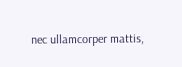nec ullamcorper mattis,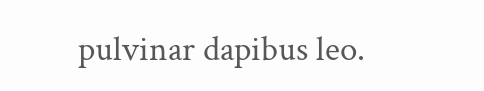pulvinar dapibus leo.